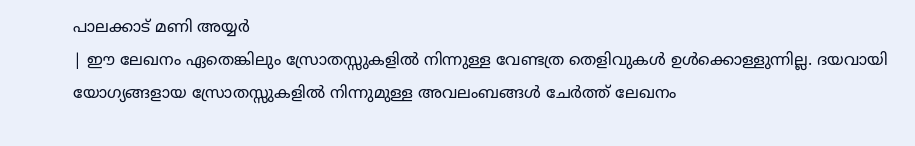പാലക്കാട് മണി അയ്യർ
| ഈ ലേഖനം ഏതെങ്കിലും സ്രോതസ്സുകളിൽ നിന്നുള്ള വേണ്ടത്ര തെളിവുകൾ ഉൾക്കൊള്ളുന്നില്ല. ദയവായി യോഗ്യങ്ങളായ സ്രോതസ്സുകളിൽ നിന്നുമുള്ള അവലംബങ്ങൾ ചേർത്ത് ലേഖനം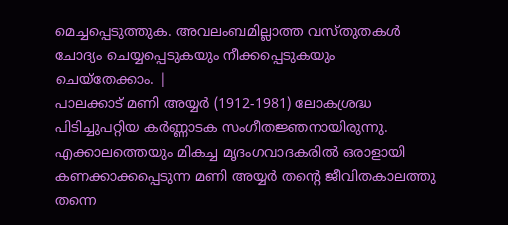മെച്ചപ്പെടുത്തുക. അവലംബമില്ലാത്ത വസ്തുതകൾ ചോദ്യം ചെയ്യപ്പെടുകയും നീക്കപ്പെടുകയും ചെയ്തേക്കാം. |
പാലക്കാട് മണി അയ്യർ (1912-1981) ലോകശ്രദ്ധ പിടിച്ചുപറ്റിയ കർണ്ണാടക സംഗീതജ്ഞനായിരുന്നു. എക്കാലത്തെയും മികച്ച മൃദംഗവാദകരിൽ ഒരാളായി കണക്കാക്കപ്പെടുന്ന മണി അയ്യർ തന്റെ ജീവിതകാലത്തു തന്നെ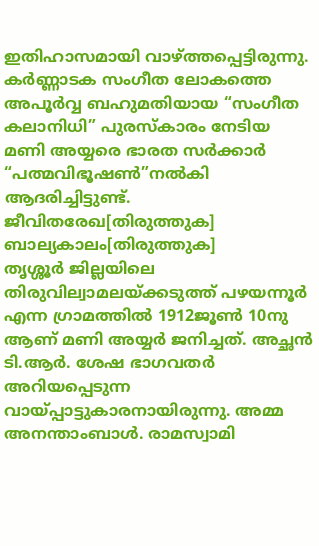ഇതിഹാസമായി വാഴ്ത്തപ്പെട്ടിരുന്നു. കർണ്ണാടക സംഗീത ലോകത്തെ അപൂർവ്വ ബഹുമതിയായ “സംഗീത കലാനിധി” പുരസ്കാരം നേടിയ മണി അയ്യരെ ഭാരത സർക്കാർ “പത്മവിഭൂഷൺ”നൽകി ആദരിച്ചിട്ടുണ്ട്.
ജീവിതരേഖ[തിരുത്തുക]
ബാല്യകാലം[തിരുത്തുക]
തൃശ്ശൂർ ജില്ലയിലെ തിരുവില്വാമലയ്ക്കടുത്ത് പഴയന്നൂർ എന്ന ഗ്രാമത്തിൽ 1912ജൂൺ 10നു ആണ് മണി അയ്യർ ജനിച്ചത്. അച്ഛൻ ടി.ആർ. ശേഷ ഭാഗവതർ അറിയപ്പെടുന്ന വായ്പ്പാട്ടുകാരനായിരുന്നു. അമ്മ അനന്താംബാൾ. രാമസ്വാമി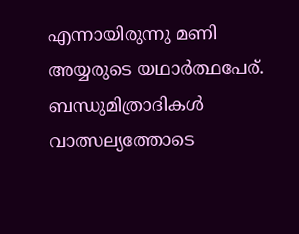എന്നായിരുന്നു മണി അയ്യരുടെ യഥാർത്ഥപേര്. ബന്ധുമിത്രാദികൾ വാത്സല്യത്തോടെ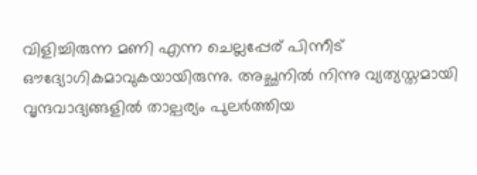വിളിച്ചിരുന്ന മണി എന്ന ചെല്ലപ്പേര് പിന്നീട് ഔദ്യോഗികമാവുകയായിരുന്നു. അച്ഛനിൽ നിന്നു വ്യത്യസ്തമായി വൃന്ദവാദ്യങ്ങളിൽ താല്പര്യം പുലർത്തിയ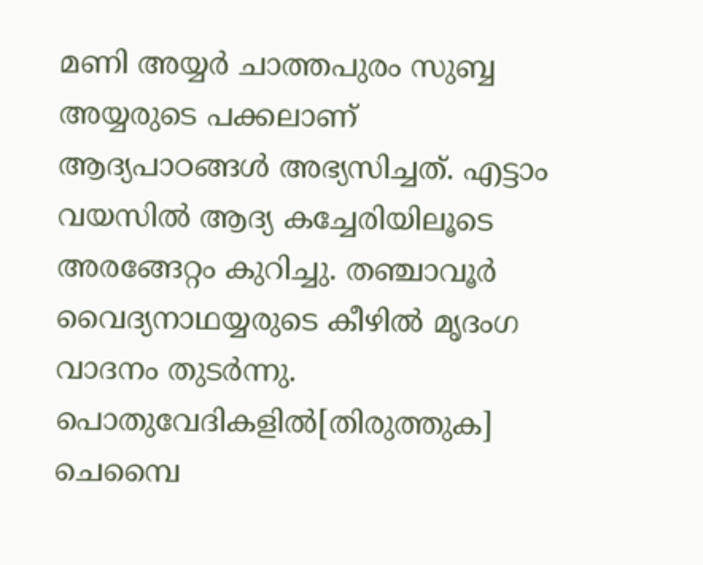മണി അയ്യർ ചാത്തപുരം സുബ്ബ അയ്യരുടെ പക്കലാണ് ആദ്യപാഠങ്ങൾ അഭ്യസിച്ചത്. എട്ടാം വയസിൽ ആദ്യ കച്ചേരിയിലൂടെ അരങ്ങേറ്റം കുറിച്ചു. തഞ്ചാവൂർ വൈദ്യനാഥയ്യരുടെ കീഴിൽ മൃദംഗ വാദനം തുടർന്നു.
പൊതുവേദികളിൽ[തിരുത്തുക]
ചെമ്പൈ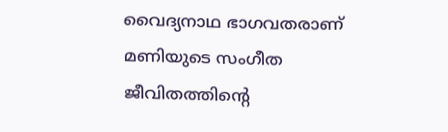വൈദ്യനാഥ ഭാഗവതരാണ് മണിയുടെ സംഗീത ജീവിതത്തിന്റെ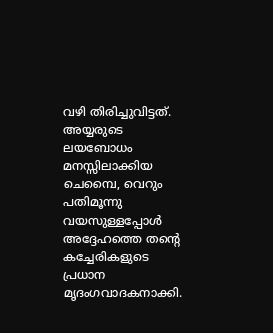വഴി തിരിച്ചുവിട്ടത്. അയ്യരുടെ ലയബോധം മനസ്സിലാക്കിയ ചെമ്പൈ, വെറും പതിമൂന്നു വയസുള്ളപ്പോൾ അദ്ദേഹത്തെ തന്റെ കച്ചേരികളുടെ പ്രധാന മൃദംഗവാദകനാക്കി.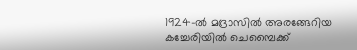1924-ൽ മദ്രാസിൽ അരങ്ങേറിയ കച്ചേരിയിൽ ചെമ്പൈക്ക്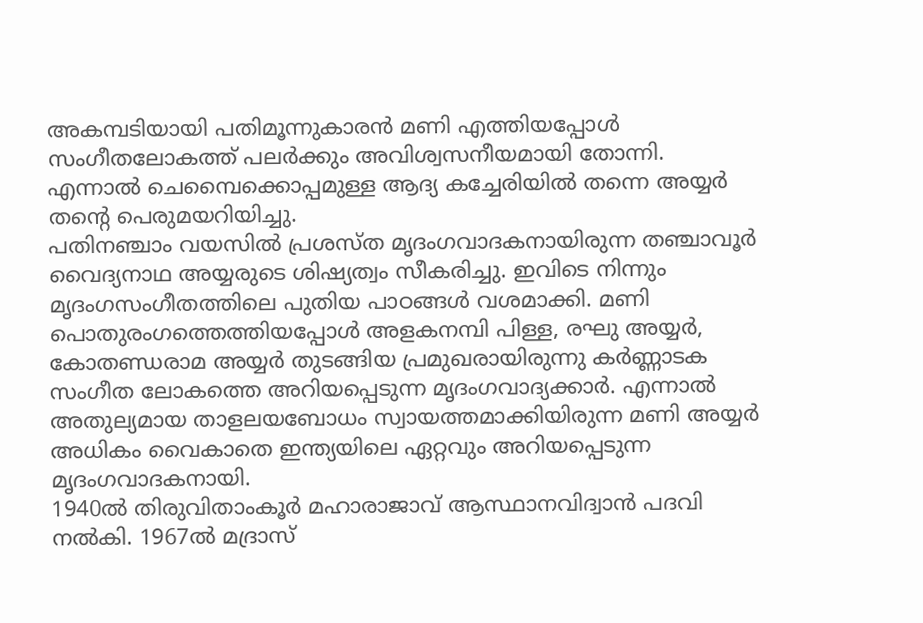അകമ്പടിയായി പതിമൂന്നുകാരൻ മണി എത്തിയപ്പോൾ സംഗീതലോകത്ത് പലർക്കും അവിശ്വസനീയമായി തോന്നി. എന്നാൽ ചെമ്പൈക്കൊപ്പമുള്ള ആദ്യ കച്ചേരിയിൽ തന്നെ അയ്യർ തന്റെ പെരുമയറിയിച്ചു.
പതിനഞ്ചാം വയസിൽ പ്രശസ്ത മൃദംഗവാദകനായിരുന്ന തഞ്ചാവൂർ വൈദ്യനാഥ അയ്യരുടെ ശിഷ്യത്വം സീകരിച്ചു. ഇവിടെ നിന്നും മൃദംഗസംഗീതത്തിലെ പുതിയ പാഠങ്ങൾ വശമാക്കി. മണി പൊതുരംഗത്തെത്തിയപ്പോൾ അളകനമ്പി പിള്ള, രഘു അയ്യർ, കോതണ്ഡരാമ അയ്യർ തുടങ്ങിയ പ്രമുഖരായിരുന്നു കർണ്ണാടക സംഗീത ലോകത്തെ അറിയപ്പെടുന്ന മൃദംഗവാദ്യക്കാർ. എന്നാൽ അതുല്യമായ താളലയബോധം സ്വായത്തമാക്കിയിരുന്ന മണി അയ്യർ അധികം വൈകാതെ ഇന്ത്യയിലെ ഏറ്റവും അറിയപ്പെടുന്ന മൃദംഗവാദകനായി.
1940ൽ തിരുവിതാംകൂർ മഹാരാജാവ് ആസ്ഥാനവിദ്വാൻ പദവി നൽകി. 1967ൽ മദ്രാസ്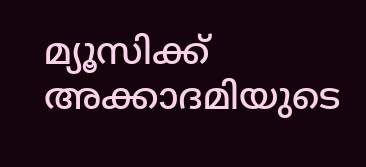മ്യൂസിക്ക് അക്കാദമിയുടെ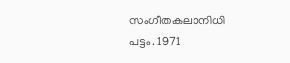സംഗീതകലാനിധി പട്ടം. 1971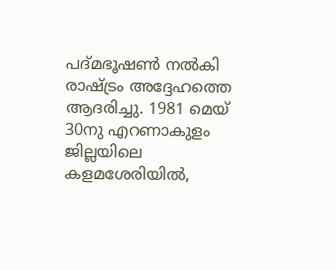പദ്മഭൂഷൺ നൽകി രാഷ്ട്രം അദ്ദേഹത്തെ ആദരിച്ചു. 1981 മെയ് 30നു എറണാകുളം ജില്ലയിലെ കളമശേരിയിൽ,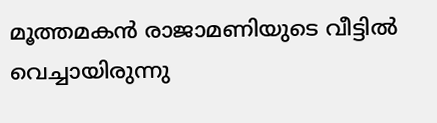മൂത്തമകൻ രാജാമണിയുടെ വീട്ടിൽ വെച്ചായിരുന്നു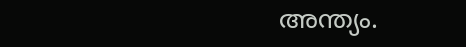അന്ത്യം.